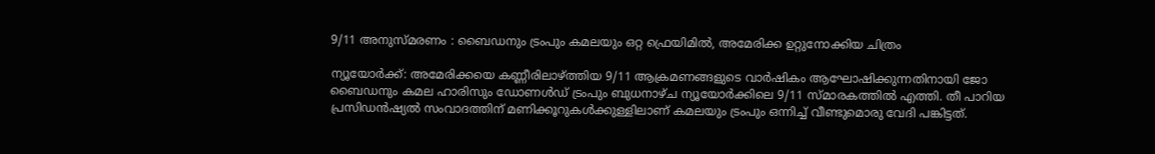9/11 അനുസ്മരണം : ബൈഡനും ട്രംപും കമലയും ഒറ്റ ഫ്രെയിമില്‍, അമേരിക്ക ഉറ്റുനോക്കിയ ചിത്രം

ന്യൂയോര്‍ക്ക്: അമേരിക്കയെ കണ്ണീരിലാഴ്ത്തിയ 9/11 ആക്രമണങ്ങളുടെ വാര്‍ഷികം ആഘോഷിക്കുന്നതിനായി ജോ ബൈഡനും കമല ഹാരിസും ഡോണള്‍ഡ് ട്രംപും ബുധനാഴ്ച ന്യൂയോര്‍ക്കിലെ 9/11 സ്മാരകത്തില്‍ എത്തി. തീ പാറിയ പ്രസിഡന്‍ഷ്യല്‍ സംവാദത്തിന് മണിക്കൂറുകള്‍ക്കുള്ളിലാണ് കമലയും ട്രംപും ഒന്നിച്ച് വീണ്ടുമൊരു വേദി പങ്കിട്ടത്.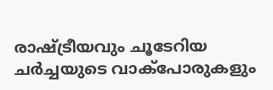രാഷ്ട്രീയവും ചൂടേറിയ ചര്‍ച്ചയുടെ വാക്‌പോരുകളും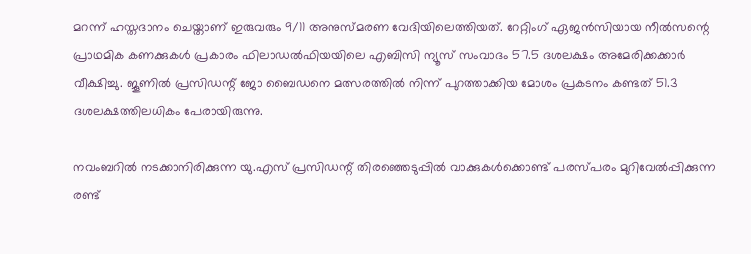മറന്ന് ഹസ്തദാനം ചെയ്താണ് ഇരുവരും 9/11 അനുസ്മരണ വേദിയിലെത്തിയത്. റേറ്റിംഗ് ഏജന്‍സിയായ നീല്‍സന്റെ പ്രാഥമിക കണക്കുകള്‍ പ്രകാരം ഫിലാഡല്‍ഫിയയിലെ എബിസി ന്യൂസ് സംവാദം 57.5 ദശലക്ഷം അമേരിക്കക്കാര്‍ വീക്ഷിച്ചു. ജൂണില്‍ പ്രസിഡന്റ് ജോ ബൈഡനെ മത്സരത്തില്‍ നിന്ന് പുറത്താക്കിയ മോശം പ്രകടനം കണ്ടത് 51.3 ദശലക്ഷത്തിലധികം പേരായിരുന്നു.

നവംബറില്‍ നടക്കാനിരിക്കുന്ന യു.എസ് പ്രസിഡന്റ് തിരഞ്ഞെടുപ്പില്‍ വാക്കുകള്‍ക്കൊണ്ട് പരസ്പരം മുറിവേല്‍പ്പിക്കുന്ന രണ്ട്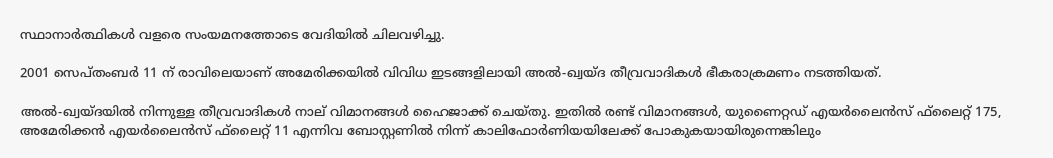സ്ഥാനാര്‍ത്ഥികള്‍ വളരെ സംയമനത്തോടെ വേദിയില്‍ ചിലവഴിച്ചു.

2001 സെപ്തംബര്‍ 11 ന് രാവിലെയാണ്‌ അമേരിക്കയില്‍ വിവിധ ഇടങ്ങളിലായി അല്‍-ഖ്വയ്ദ തീവ്രവാദികള്‍ ഭീകരാക്രമണം നടത്തിയത്.

അല്‍-ഖ്വയ്ദയില്‍ നിന്നുള്ള തീവ്രവാദികള്‍ നാല് വിമാനങ്ങള്‍ ഹൈജാക്ക് ചെയ്തു. ഇതില്‍ രണ്ട് വിമാനങ്ങള്‍, യുണൈറ്റഡ് എയര്‍ലൈന്‍സ് ഫ്‌ലൈറ്റ് 175, അമേരിക്കന്‍ എയര്‍ലൈന്‍സ് ഫ്‌ലൈറ്റ് 11 എന്നിവ ബോസ്റ്റണില്‍ നിന്ന് കാലിഫോര്‍ണിയയിലേക്ക് പോകുകയായിരുന്നെങ്കിലും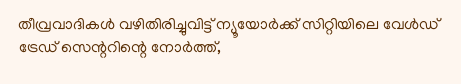തീവ്രവാദികള്‍ വഴിതിരിച്ചുവിട്ട് ന്യൂയോര്‍ക്ക് സിറ്റിയിലെ വേള്‍ഡ് ട്രേഡ് സെന്ററിന്റെ നോര്‍ത്ത്,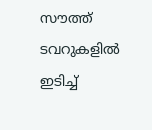സൗത്ത് ടവറുകളില്‍ ഇടിച്ച്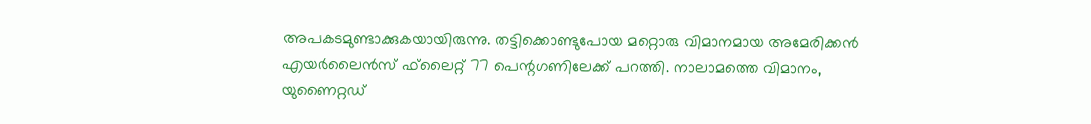അപകടമുണ്ടാക്കുകയായിരുന്നു. തട്ടിക്കൊണ്ടുപോയ മറ്റൊരു വിമാനമായ അമേരിക്കന്‍ എയര്‍ലൈന്‍സ് ഫ്‌ലൈറ്റ് 77 പെന്റഗണിലേക്ക് പറത്തി. നാലാമത്തെ വിമാനം, യുണൈറ്റഡ്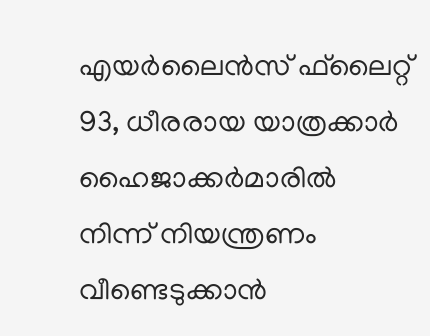എയര്‍ലൈന്‍സ് ഫ്‌ലൈറ്റ് 93, ധീരരായ യാത്രക്കാര്‍ ഹൈജാക്കര്‍മാരില്‍ നിന്ന് നിയന്ത്രണം വീണ്ടെടുക്കാന്‍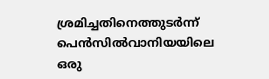ശ്രമിച്ചതിനെത്തുടര്‍ന്ന് പെന്‍സില്‍വാനിയയിലെ ഒരു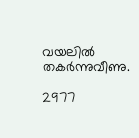വയലില്‍ തകര്‍ന്നുവീണു.

2977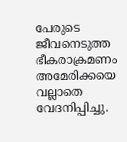പേരുടെ ജീവനെടുത്ത ഭീകരാക്രമണം അമേരിക്കയെ വല്ലാതെ വേദനിപ്പിച്ചു.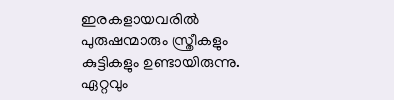ഇരകളായവരില്‍ പുരുഷന്മാരും സ്ത്രീകളും കുട്ടികളും ഉണ്ടായിരുന്നു. ഏറ്റവും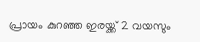പ്രായം കുറഞ്ഞ ഇരയ്ക്ക് 2 വയസും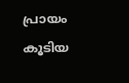പ്രായം കൂടിയ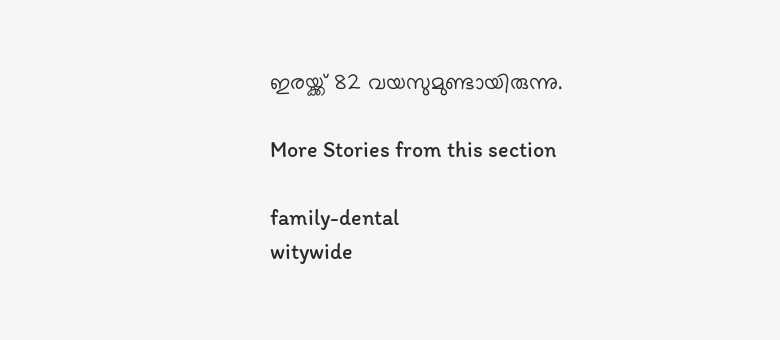ഇരയ്ക്ക് 82 വയസുമുണ്ടായിരുന്നു.

More Stories from this section

family-dental
witywide